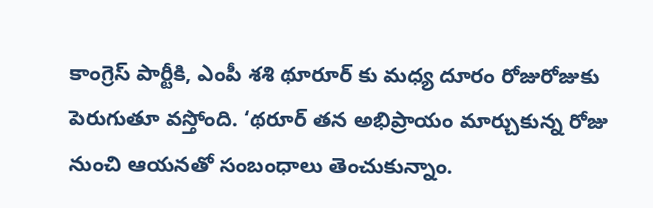కాంగ్రెస్ పార్టీకి, ఎంపీ శశి థూరూర్ కు మధ్య దూరం రోజురోజుకు పెరుగుతూ వస్తోంది. ‘థరూర్ తన అభిప్రాయం మార్చుకున్న రోజు నుంచి ఆయనతో సంబంధాలు తెంచుకున్నాం.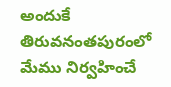అందుకే తిరువనంతపురంలో మేము నిర్వహించే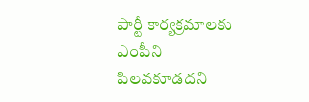పార్టీ కార్యక్రమాలకు ఎంపీని పిలవకూడదని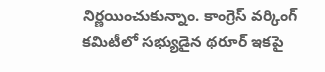నిర్ణయించుకున్నాం. కాంగ్రెస్ వర్కింగ్ కమిటీలో సభ్యుడైన థరూర్ ఇకపై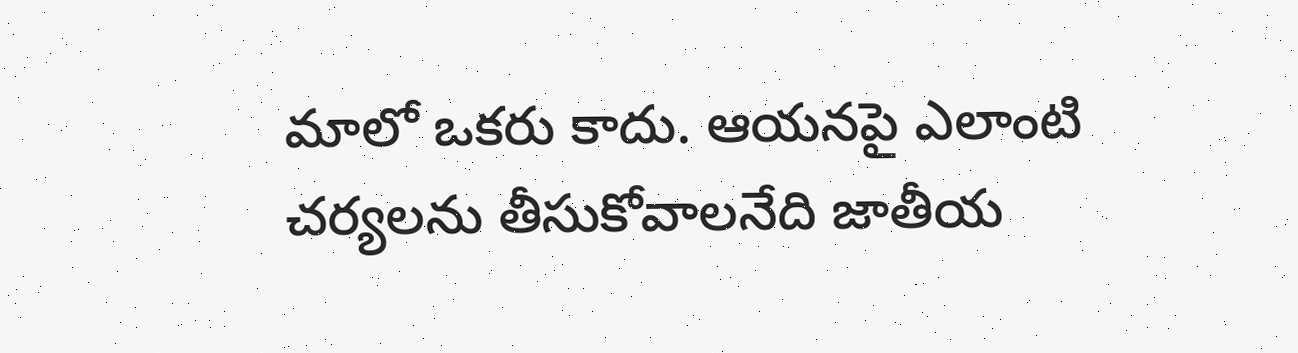మాలో ఒకరు కాదు. ఆయనపై ఎలాంటి చర్యలను తీసుకోవాలనేది జాతీయ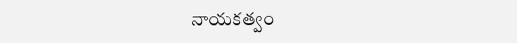నాయకత్వం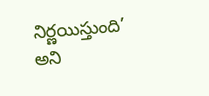నిర్ణయిస్తుంది’ అని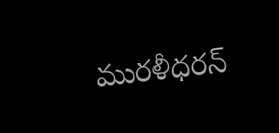మురళీధరన్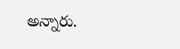అన్నారు.